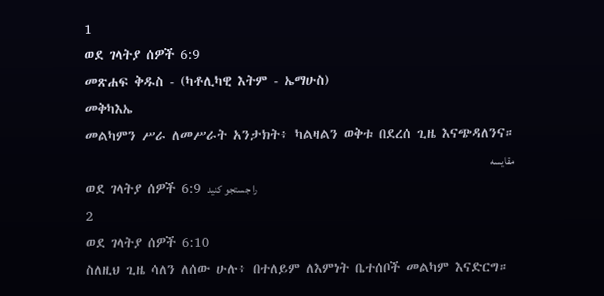1
ወደ ገላትያ ሰዎች 6:9
መጽሐፍ ቅዱስ - (ካቶሊካዊ እትም - ኤማሁስ)
መቅካእኤ
መልካምን ሥራ ለመሥራት አንታክት፥ ካልዛልን ወቅቱ በደረሰ ጊዜ እናጭዳለንና።
مقایسه
ወደ ገላትያ ሰዎች 6:9 را جستجو کنید
2
ወደ ገላትያ ሰዎች 6:10
ስለዚህ ጊዜ ሳለን ለሰው ሁሉ፥ በተለይም ለእምነት ቤተሰቦች መልካም እናድርግ።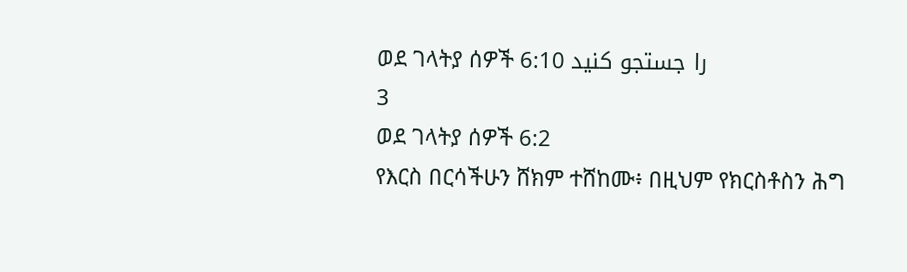ወደ ገላትያ ሰዎች 6:10 را جستجو کنید
3
ወደ ገላትያ ሰዎች 6:2
የእርስ በርሳችሁን ሸክም ተሸከሙ፥ በዚህም የክርስቶስን ሕግ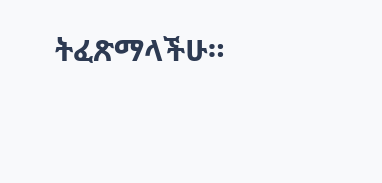ትፈጽማላችሁ።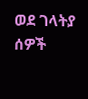ወደ ገላትያ ሰዎች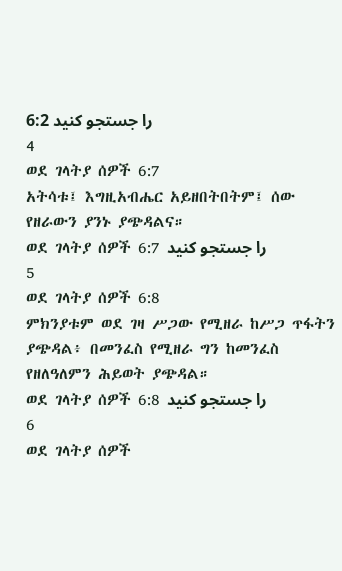6:2 را جستجو کنید
4
ወደ ገላትያ ሰዎች 6:7
አትሳቱ፤ እግዚአብሔር አይዘበትበትም፤ ሰው የዘራውን ያንኑ ያጭዳልና።
ወደ ገላትያ ሰዎች 6:7 را جستجو کنید
5
ወደ ገላትያ ሰዎች 6:8
ምክንያቱም ወደ ገዛ ሥጋው የሚዘራ ከሥጋ ጥፋትን ያጭዳል፥ በመንፈስ የሚዘራ ግን ከመንፈስ የዘለዓለምን ሕይወት ያጭዳል።
ወደ ገላትያ ሰዎች 6:8 را جستجو کنید
6
ወደ ገላትያ ሰዎች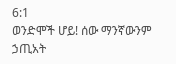6:1
ወንድሞች ሆይ! ሰው ማንኛውንም ኃጢአት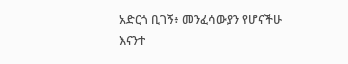አድርጎ ቢገኝ፥ መንፈሳውያን የሆናችሁ እናንተ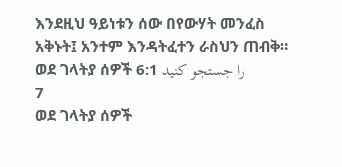እንደዚህ ዓይነቱን ሰው በየውሃት መንፈስ አቅኑት፤ አንተም እንዳትፈተን ራስህን ጠብቅ።
ወደ ገላትያ ሰዎች 6:1 را جستجو کنید
7
ወደ ገላትያ ሰዎች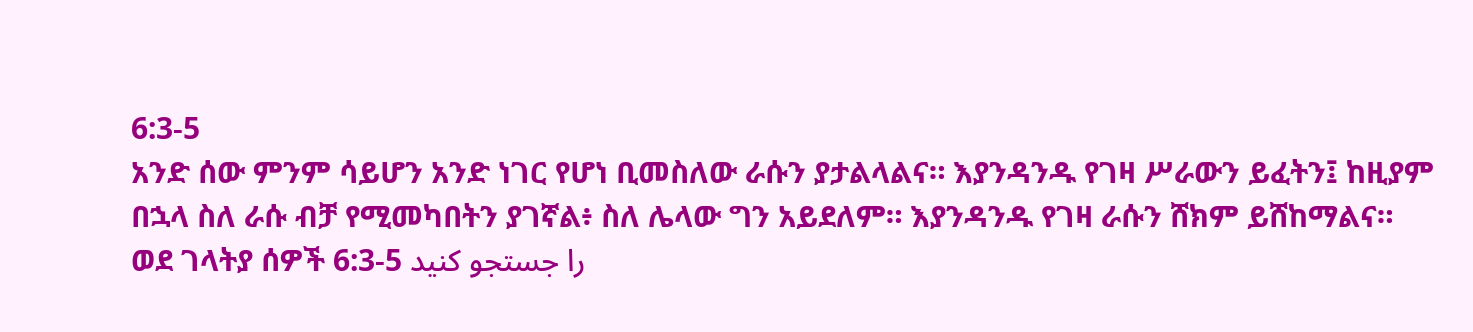6:3-5
አንድ ሰው ምንም ሳይሆን አንድ ነገር የሆነ ቢመስለው ራሱን ያታልላልና። እያንዳንዱ የገዛ ሥራውን ይፈትን፤ ከዚያም በኋላ ስለ ራሱ ብቻ የሚመካበትን ያገኛል፥ ስለ ሌላው ግን አይደለም። እያንዳንዱ የገዛ ራሱን ሸክም ይሸከማልና።
ወደ ገላትያ ሰዎች 6:3-5 را جستجو کنید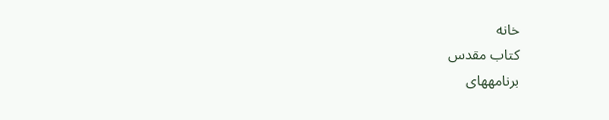خانه
كتاب مقدس
برنامههای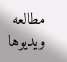مطالعه
ویدیوها